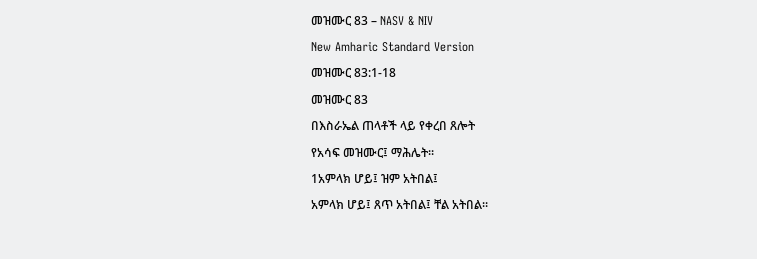መዝሙር 83 – NASV & NIV

New Amharic Standard Version

መዝሙር 83:1-18

መዝሙር 83

በእስራኤል ጠላቶች ላይ የቀረበ ጸሎት

የአሳፍ መዝሙር፤ ማሕሌት።

1አምላክ ሆይ፤ ዝም አትበል፤

አምላክ ሆይ፤ ጸጥ አትበል፤ ቸል አትበል።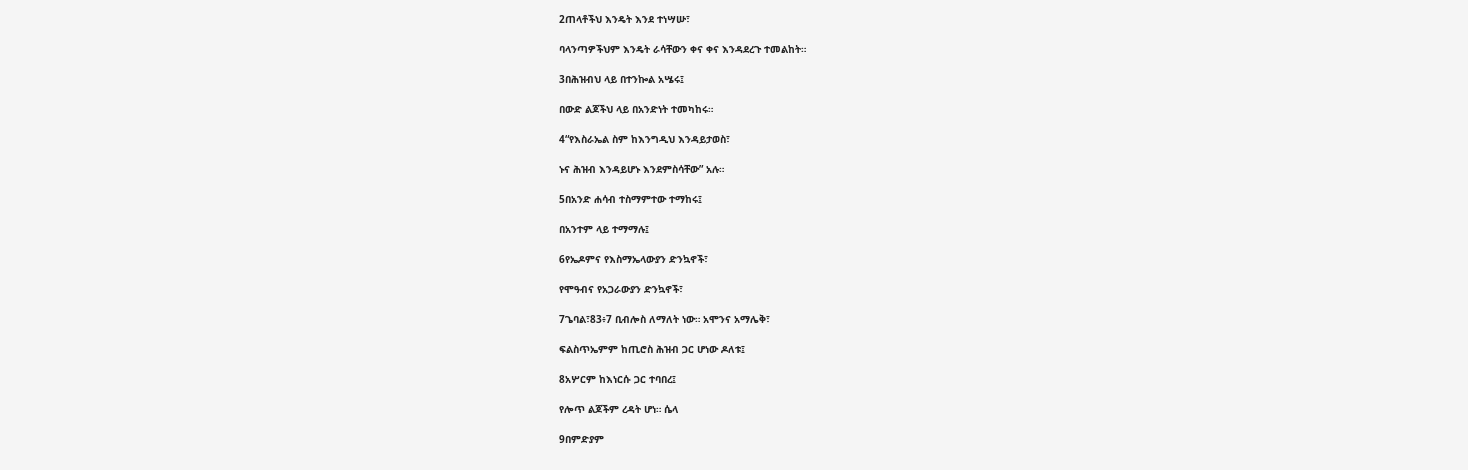2ጠላቶችህ እንዴት እንደ ተነሣሡ፣

ባላንጣዎችህም እንዴት ራሳቸውን ቀና ቀና እንዳደረጉ ተመልከት።

3በሕዝብህ ላይ በተንኰል አሤሩ፤

በውድ ልጆችህ ላይ በአንድነት ተመካከሩ።

4“የእስራኤል ስም ከእንግዲህ እንዳይታወስ፣

ኑና ሕዝብ እንዳይሆኑ እንደምስሳቸው” አሉ።

5በአንድ ሐሳብ ተስማምተው ተማከሩ፤

በአንተም ላይ ተማማሉ፤

6የኤዶምና የእስማኤላውያን ድንኳኖች፣

የሞዓብና የአጋራውያን ድንኳኖች፣

7ጌባል፣83፥7 ቢብሎስ ለማለት ነው። አሞንና አማሌቅ፣

ፍልስጥኤምም ከጢሮስ ሕዝብ ጋር ሆነው ዶለቱ፤

8አሦርም ከእነርሱ ጋር ተባበረ፤

የሎጥ ልጆችም ረዳት ሆነ። ሴላ

9በምድያም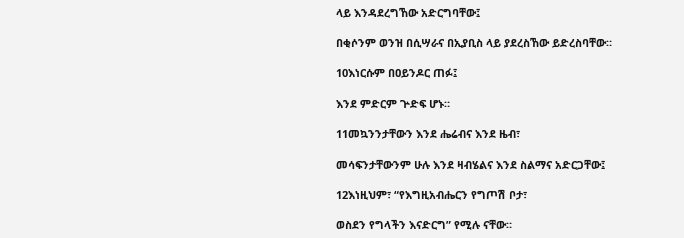ላይ እንዳደረግኸው አድርግባቸው፤

በቂሶንም ወንዝ በሲሣራና በኢያቢስ ላይ ያደረስኸው ይድረስባቸው።

10እነርሱም በዐይንዶር ጠፉ፤

እንደ ምድርም ጕድፍ ሆኑ።

11መኳንንታቸውን እንደ ሔሬብና እንደ ዜብ፣

መሳፍንታቸውንም ሁሉ እንደ ዛብሄልና እንደ ስልማና አድርጋቸው፤

12እነዚህም፣ “የእግዚአብሔርን የግጦሽ ቦታ፣

ወስደን የግላችን እናድርግ” የሚሉ ናቸው።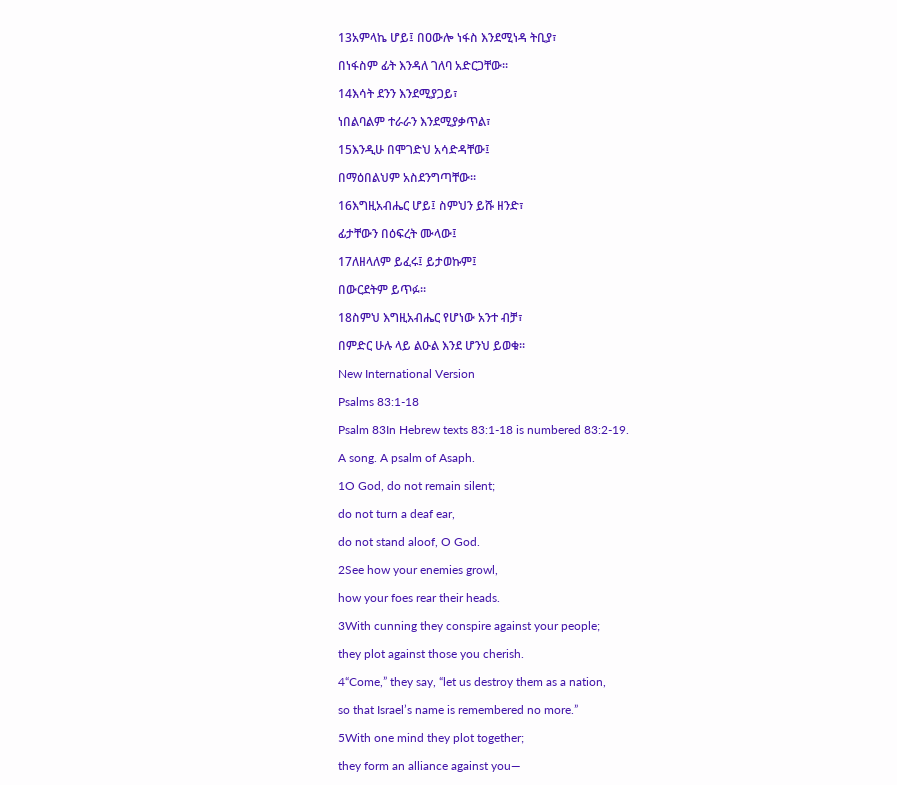13አምላኬ ሆይ፤ በዐውሎ ነፋስ እንደሚነዳ ትቢያ፣

በነፋስም ፊት እንዳለ ገለባ አድርጋቸው።

14እሳት ደንን እንደሚያጋይ፣

ነበልባልም ተራራን እንደሚያቃጥል፣

15እንዲሁ በሞገድህ አሳድዳቸው፤

በማዕበልህም አስደንግጣቸው።

16እግዚአብሔር ሆይ፤ ስምህን ይሹ ዘንድ፣

ፊታቸውን በዕፍረት ሙላው፤

17ለዘላለም ይፈሩ፤ ይታወኩም፤

በውርደትም ይጥፉ።

18ስምህ እግዚአብሔር የሆነው አንተ ብቻ፣

በምድር ሁሉ ላይ ልዑል እንደ ሆንህ ይወቁ።

New International Version

Psalms 83:1-18

Psalm 83In Hebrew texts 83:1-18 is numbered 83:2-19.

A song. A psalm of Asaph.

1O God, do not remain silent;

do not turn a deaf ear,

do not stand aloof, O God.

2See how your enemies growl,

how your foes rear their heads.

3With cunning they conspire against your people;

they plot against those you cherish.

4“Come,” they say, “let us destroy them as a nation,

so that Israel’s name is remembered no more.”

5With one mind they plot together;

they form an alliance against you—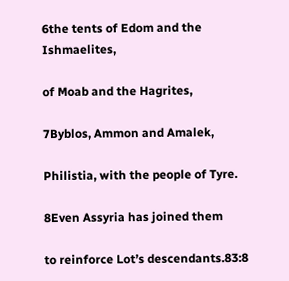6the tents of Edom and the Ishmaelites,

of Moab and the Hagrites,

7Byblos, Ammon and Amalek,

Philistia, with the people of Tyre.

8Even Assyria has joined them

to reinforce Lot’s descendants.83:8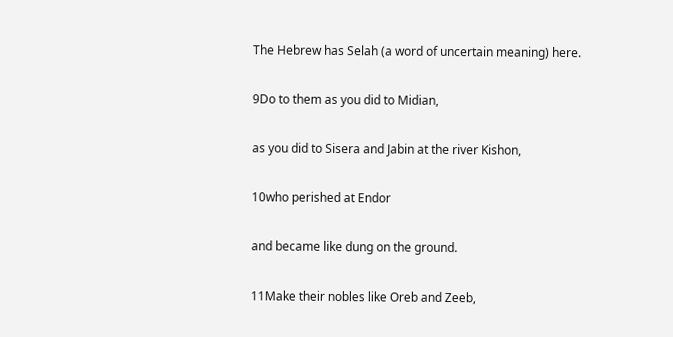The Hebrew has Selah (a word of uncertain meaning) here.

9Do to them as you did to Midian,

as you did to Sisera and Jabin at the river Kishon,

10who perished at Endor

and became like dung on the ground.

11Make their nobles like Oreb and Zeeb,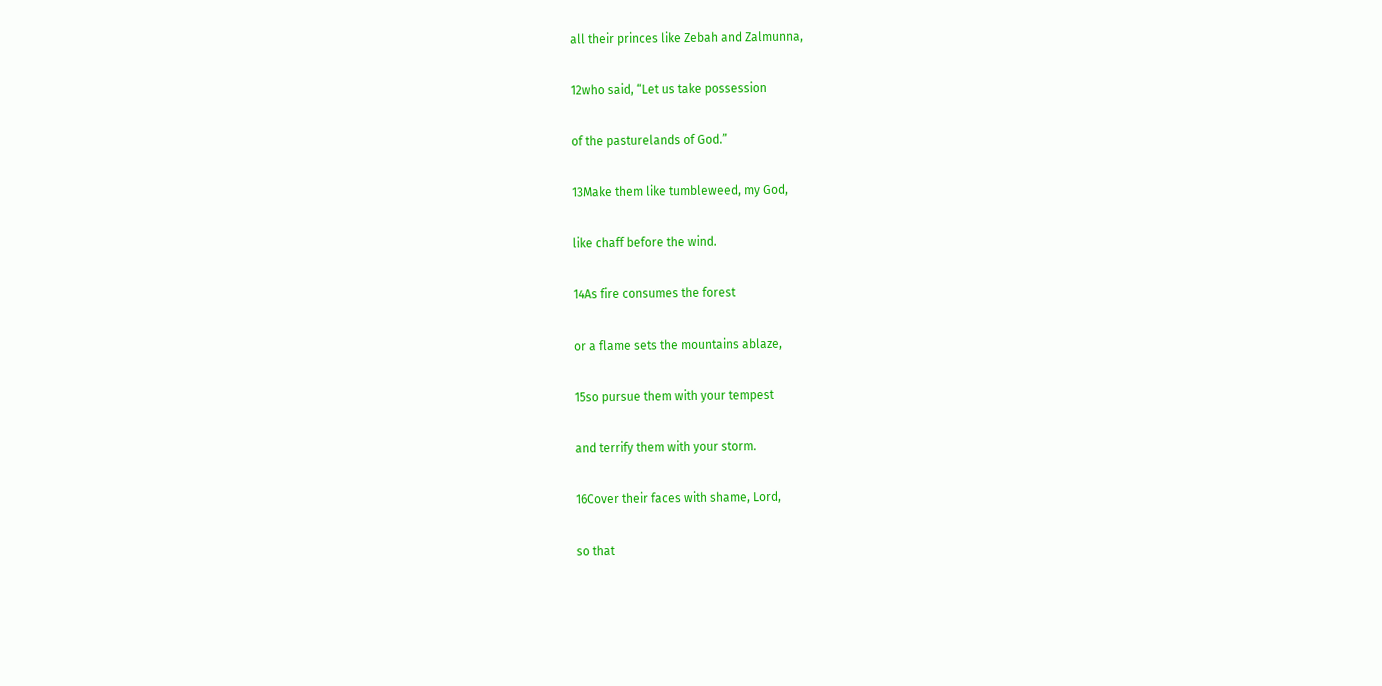all their princes like Zebah and Zalmunna,

12who said, “Let us take possession

of the pasturelands of God.”

13Make them like tumbleweed, my God,

like chaff before the wind.

14As fire consumes the forest

or a flame sets the mountains ablaze,

15so pursue them with your tempest

and terrify them with your storm.

16Cover their faces with shame, Lord,

so that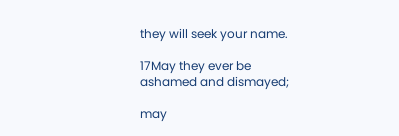they will seek your name.

17May they ever be ashamed and dismayed;

may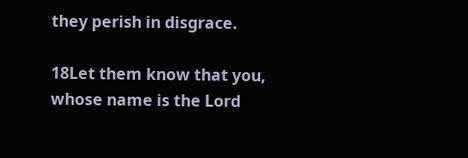they perish in disgrace.

18Let them know that you, whose name is the Lord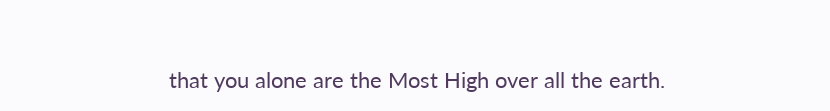that you alone are the Most High over all the earth.